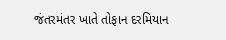જંતરમંતર ખાતે તોફાન દરમિયાન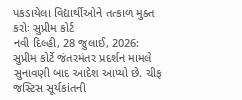પકડાયેલા વિદ્યાર્થીઓને તત્કાળ મુક્ત કરોઃ સુપ્રીમ કોર્ટ
નવી દિલ્હી, 28 જુલાઈ, 2026: સુપ્રીમ કોર્ટે જંતરમંતર પ્રદર્શન મામલે સુનાવણી બાદ આદેશ આપ્યો છે. ચીફ જસ્ટિસ સૂર્યકાંતની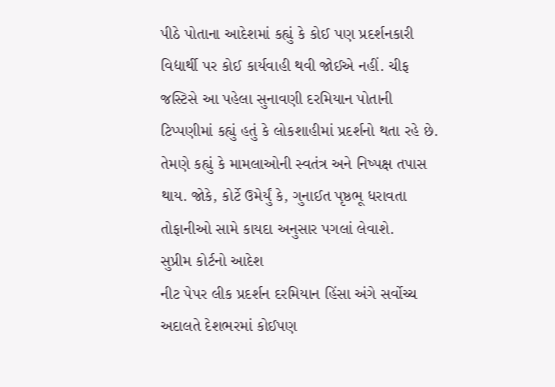પીઠે પોતાના આદેશમાં કહ્યું કે કોઈ પણ પ્રદર્શનકારી વિદ્યાર્થી પર કોઈ કાર્યવાહી થવી જોઈએ નહીં. ચીફ જસ્ટિસે આ પહેલા સુનાવણી દરમિયાન પોતાની ટિપ્પણીમાં કહ્યું હતું કે લોકશાહીમાં પ્રદર્શનો થતા રહે છે. તેમણે કહ્યું કે મામલાઓની સ્વતંત્ર અને નિષ્પક્ષ તપાસ થાય. જોકે, કોર્ટે ઉમેર્યું કે, ગુનાઈત પૃષ્ઠભૂ ધરાવતા તોફાનીઓ સામે કાયદા અનુસાર પગલાં લેવાશે.
સુપ્રીમ કોર્ટનો આદેશ
નીટ પેપર લીક પ્રદર્શન દરમિયાન હિંસા અંગે સર્વોચ્ચ અદાલતે દેશભરમાં કોઈપણ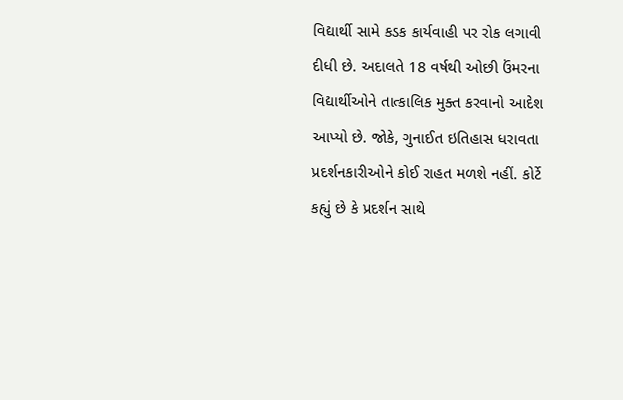વિદ્યાર્થી સામે કડક કાર્યવાહી પર રોક લગાવી દીધી છે. અદાલતે 18 વર્ષથી ઓછી ઉંમરના વિદ્યાર્થીઓને તાત્કાલિક મુક્ત કરવાનો આદેશ આપ્યો છે. જોકે, ગુનાઈત ઇતિહાસ ધરાવતા પ્રદર્શનકારીઓને કોઈ રાહત મળશે નહીં. કોર્ટે કહ્યું છે કે પ્રદર્શન સાથે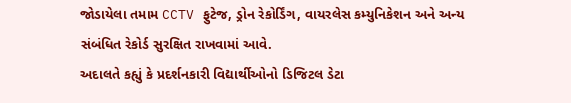જોડાયેલા તમામ CCTV ફુટેજ, ડ્રોન રેકોર્ડિંગ, વાયરલેસ કમ્યુનિકેશન અને અન્ય સંબંધિત રેકોર્ડ સુરક્ષિત રાખવામાં આવે.
અદાલતે કહ્યું કે પ્રદર્શનકારી વિદ્યાર્થીઓનો ડિજિટલ ડેટા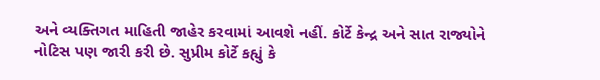અને વ્યક્તિગત માહિતી જાહેર કરવામાં આવશે નહીં. કોર્ટે કેન્દ્ર અને સાત રાજ્યોને નોટિસ પણ જારી કરી છે. સુપ્રીમ કોર્ટે કહ્યું કે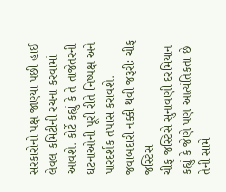સરકારોનો પક્ષ જાણ્યા પછી હાઈ લેવલ કમિટીની રચના કરવામાં આવશે. કોર્ટે કહ્યું કે તે તાજેતરની ઘટનાઓની પૂરી રીતે નિષ્પક્ષ અને પારદર્શક તપાસ કરાવશે.
જવાબદારી નક્કી થવી જરૂરીઃ ચીફ જસ્ટિસ
ચીફ જસ્ટિસે સુનાવણી દરમિયાન કહ્યું કે જેણે પણ આત્યંતિકતા છે તેની સામે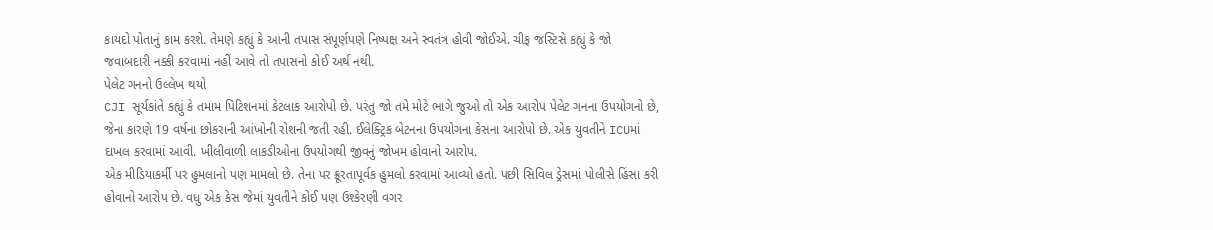કાયદો પોતાનું કામ કરશે. તેમણે કહ્યું કે આની તપાસ સંપૂર્ણપણે નિષ્પક્ષ અને સ્વતંત્ર હોવી જોઈએ. ચીફ જસ્ટિસે કહ્યું કે જો જવાબદારી નક્કી કરવામાં નહીં આવે તો તપાસનો કોઈ અર્થ નથી.
પેલેટ ગનનો ઉલ્લેખ થયો
CJI સૂર્યકાંતે કહ્યું કે તમામ પિટિશનમાં કેટલાક આરોપો છે. પરંતુ જો તમે મોટે ભાગે જુઓ તો એક આરોપ પેલેટ ગનના ઉપયોગનો છે, જેના કારણે 19 વર્ષના છોકરાની આંખોની રોશની જતી રહી. ઈલેક્ટ્રિક બેટનના ઉપયોગના કેસના આરોપો છે. એક યુવતીને ICUમાં દાખલ કરવામાં આવી. ખીલીવાળી લાકડીઓના ઉપયોગથી જીવનું જોખમ હોવાનો આરોપ.
એક મીડિયાકર્મી પર હુમલાનો પણ મામલો છે. તેના પર ક્રૂરતાપૂર્વક હુમલો કરવામાં આવ્યો હતો. પછી સિવિલ ડ્રેસમાં પોલીસે હિંસા કરી હોવાનો આરોપ છે. વધુ એક કેસ જેમાં યુવતીને કોઈ પણ ઉશ્કેરણી વગર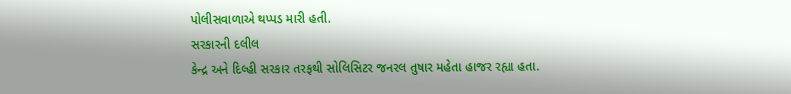પોલીસવાળાએ થપ્પડ મારી હતી.
સરકારની દલીલ
કેન્દ્ર અને દિલ્હી સરકાર તરફથી સોલિસિટર જનરલ તુષાર મહેતા હાજર રહ્યા હતા.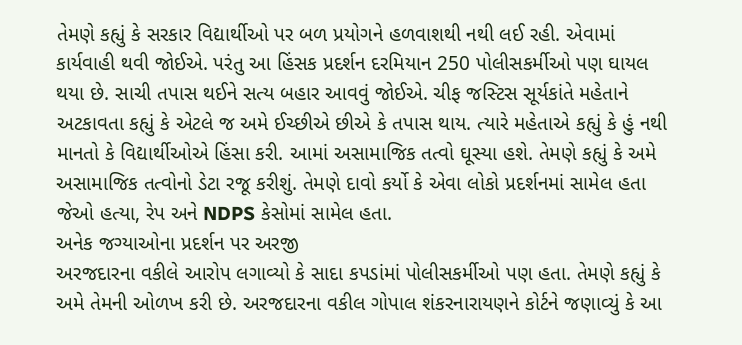તેમણે કહ્યું કે સરકાર વિદ્યાર્થીઓ પર બળ પ્રયોગને હળવાશથી નથી લઈ રહી. એવામાં કાર્યવાહી થવી જોઈએ. પરંતુ આ હિંસક પ્રદર્શન દરમિયાન 250 પોલીસકર્મીઓ પણ ઘાયલ થયા છે. સાચી તપાસ થઈને સત્ય બહાર આવવું જોઈએ. ચીફ જસ્ટિસ સૂર્યકાંતે મહેતાને અટકાવતા કહ્યું કે એટલે જ અમે ઈચ્છીએ છીએ કે તપાસ થાય. ત્યારે મહેતાએ કહ્યું કે હું નથી માનતો કે વિદ્યાર્થીઓએ હિંસા કરી. આમાં અસામાજિક તત્વો ઘૂસ્યા હશે. તેમણે કહ્યું કે અમે અસામાજિક તત્વોનો ડેટા રજૂ કરીશું. તેમણે દાવો કર્યો કે એવા લોકો પ્રદર્શનમાં સામેલ હતા જેઓ હત્યા, રેપ અને NDPS કેસોમાં સામેલ હતા.
અનેક જગ્યાઓના પ્રદર્શન પર અરજી
અરજદારના વકીલે આરોપ લગાવ્યો કે સાદા કપડાંમાં પોલીસકર્મીઓ પણ હતા. તેમણે કહ્યું કે અમે તેમની ઓળખ કરી છે. અરજદારના વકીલ ગોપાલ શંકરનારાયણને કોર્ટને જણાવ્યું કે આ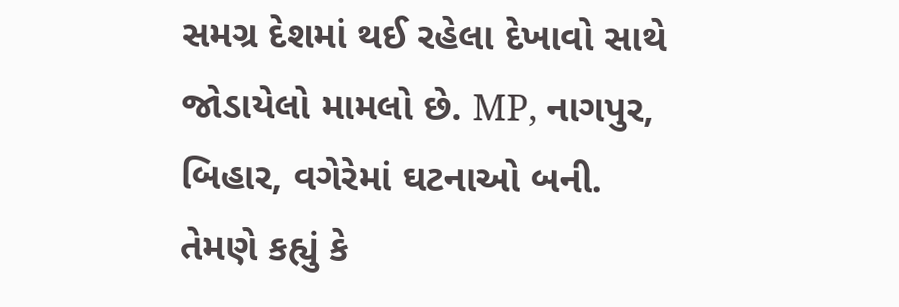સમગ્ર દેશમાં થઈ રહેલા દેખાવો સાથે જોડાયેલો મામલો છે. MP, નાગપુર, બિહાર, વગેરેમાં ઘટનાઓ બની. તેમણે કહ્યું કે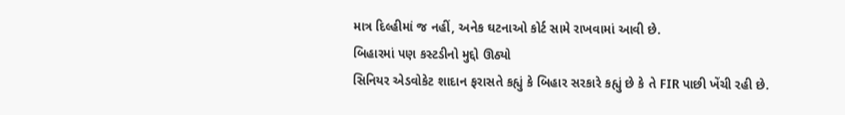માત્ર દિલ્હીમાં જ નહીં, અનેક ઘટનાઓ કોર્ટ સામે રાખવામાં આવી છે.
બિહારમાં પણ કસ્ટડીનો મુદ્દો ઊઠ્યો
સિનિયર એડવોકેટ શાદાન ફરાસતે કહ્યું કે બિહાર સરકારે કહ્યું છે કે તે FIR પાછી ખેંચી રહી છે.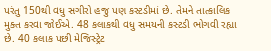પરંતુ 150થી વધુ સગીરો હજુ પણ કસ્ટડીમાં છે. તેમને તાત્કાલિક મુક્ત કરવા જોઈએ. 48 કલાકથી વધુ સમયની કસ્ટડી ભોગવી રહ્યા છે. 40 કલાક પછી મેજિસ્ટ્રેટ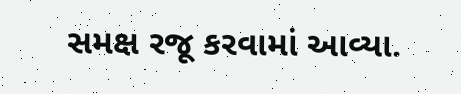સમક્ષ રજૂ કરવામાં આવ્યા.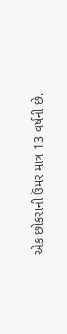એક છોકરાની ઉંમર માત્ર 13 વર્ષની છે.